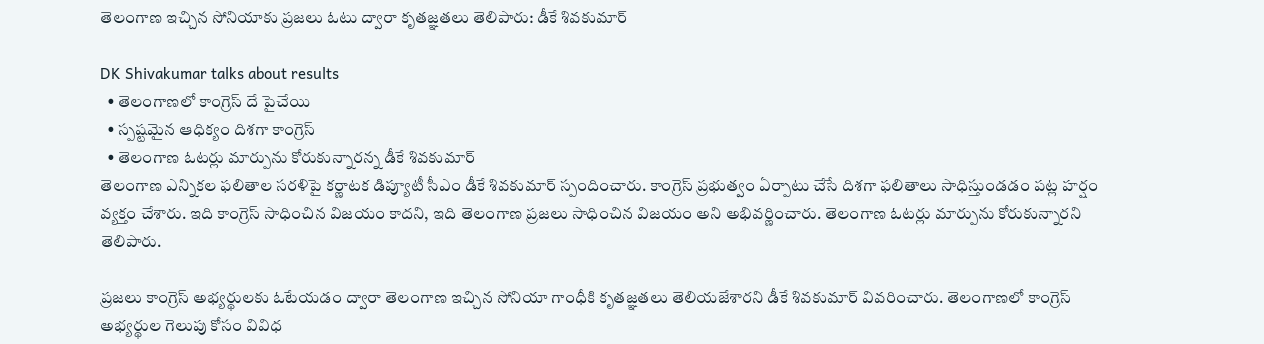తెలంగాణ ఇచ్చిన సోనియాకు ప్రజలు ఓటు ద్వారా కృతజ్ఞతలు తెలిపారు: డీకే శివకుమార్

DK Shivakumar talks about results
  • తెలంగాణలో కాంగ్రెస్ దే పైచేయి
  • స్పష్టమైన ఆధిక్యం దిశగా కాంగ్రెస్
  • తెలంగాణ ఓటర్లు మార్పును కోరుకున్నారన్న డీకే శివకుమార్
తెలంగాణ ఎన్నికల ఫలితాల సరళిపై కర్ణాటక డిప్యూటీ సీఎం డీకే శివకుమార్ స్పందించారు. కాంగ్రెస్ ప్రభుత్వం ఏర్పాటు చేసే దిశగా ఫలితాలు సాధిస్తుండడం పట్ల హర్షం వ్యక్తం చేశారు. ఇది కాంగ్రెస్ సాధించిన విజయం కాదని, ఇది తెలంగాణ ప్రజలు సాధించిన విజయం అని అభివర్ణించారు. తెలంగాణ ఓటర్లు మార్పును కోరుకున్నారని తెలిపారు.

ప్రజలు కాంగ్రెస్ అభ్యర్థులకు ఓటేయడం ద్వారా తెలంగాణ ఇచ్చిన సోనియా గాంధీకి కృతజ్ఞతలు తెలియజేశారని డీకే శివకుమార్ వివరించారు. తెలంగాణలో కాంగ్రెస్ అభ్యర్థుల గెలుపు కోసం వివిధ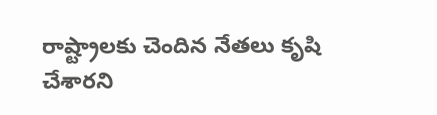రాష్ట్రాలకు చెందిన నేతలు కృషి చేశారని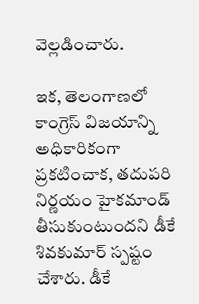వెల్లడించారు.

ఇక, తెలంగాణలో కాంగ్రెస్ విజయాన్ని అధికారికంగా ప్రకటించాక, తదుపరి నిర్ణయం హైకమాండ్ తీసుకుంటుందని డీకే శివకుమార్ స్పష్టం చేశారు. డీకే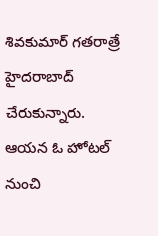శివకుమార్ గతరాత్రే హైదరాబాద్ చేరుకున్నారు. ఆయన ఓ హోటల్ నుంచి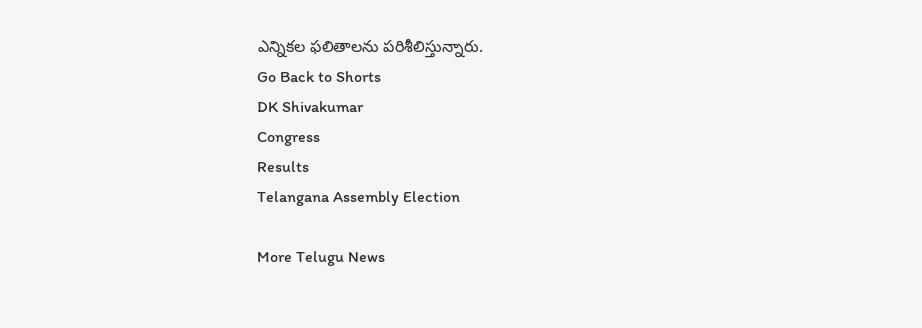ఎన్నికల ఫలితాలను పరిశీలిస్తున్నారు.
Go Back to Shorts
DK Shivakumar
Congress
Results
Telangana Assembly Election

More Telugu News